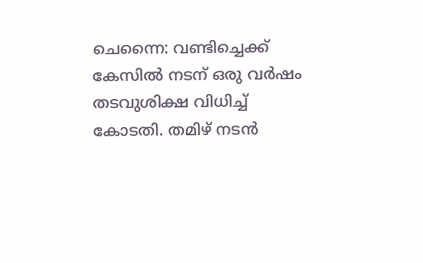ചെന്നൈ: വണ്ടിച്ചെക്ക് കേസിൽ നടന് ഒരു വർഷം തടവുശിക്ഷ വിധിച്ച് കോടതി. തമിഴ് നടൻ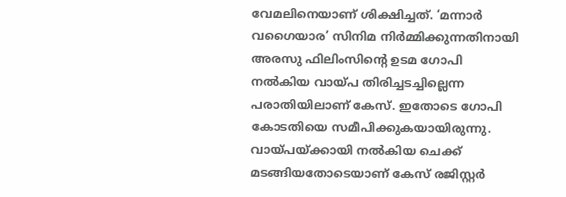വേമലിനെയാണ് ശിക്ഷിച്ചത്. ‘മന്നാർ വഗൈയാര’ സിനിമ നിർമ്മിക്കുന്നതിനായി അരസു ഫിലിംസിന്റെ ഉടമ ഗോപി നൽകിയ വായ്പ തിരിച്ചടച്ചില്ലെന്ന പരാതിയിലാണ് കേസ്. ഇതോടെ ഗോപി കോടതിയെ സമീപിക്കുകയായിരുന്നു. വായ്പയ്ക്കായി നൽകിയ ചെക്ക് മടങ്ങിയതോടെയാണ് കേസ് രജിസ്റ്റർ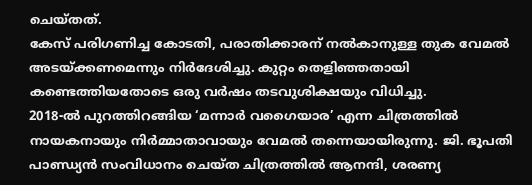ചെയ്തത്.
കേസ് പരിഗണിച്ച കോടതി, പരാതിക്കാരന് നൽകാനുള്ള തുക വേമൽ അടയ്ക്കണമെന്നും നിർദേശിച്ചു. കുറ്റം തെളിഞ്ഞതായി കണ്ടെത്തിയതോടെ ഒരു വർഷം തടവുശിക്ഷയും വിധിച്ചു.
2018-ൽ പുറത്തിറങ്ങിയ ‘മന്നാർ വഗൈയാര’ എന്ന ചിത്രത്തിൽ നായകനായും നിർമ്മാതാവായും വേമൽ തന്നെയായിരുന്നു. ജി. ഭൂപതി പാണ്ഡ്യൻ സംവിധാനം ചെയ്ത ചിത്രത്തിൽ ആനന്ദി, ശരണ്യ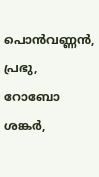പൊൻവണ്ണൻ, പ്രഭു, റോബോ ശങ്കർ,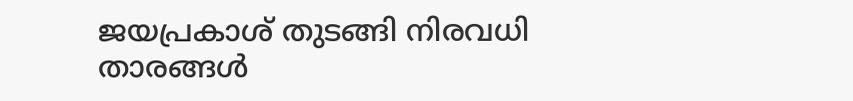ജയപ്രകാശ് തുടങ്ങി നിരവധി താരങ്ങൾ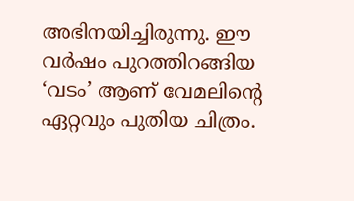അഭിനയിച്ചിരുന്നു. ഈ വർഷം പുറത്തിറങ്ങിയ ‘വടം’ ആണ് വേമലിന്റെ ഏറ്റവും പുതിയ ചിത്രം.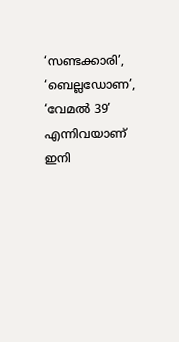‘സണ്ടക്കാരി’, ‘ബെല്ലഡോണ’, ‘വേമൽ 39’ എന്നിവയാണ് ഇനി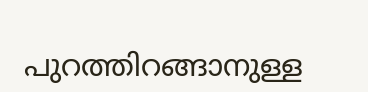പുറത്തിറങ്ങാനുള്ള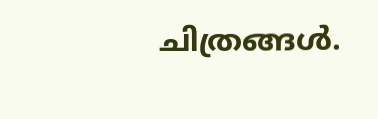ചിത്രങ്ങൾ.